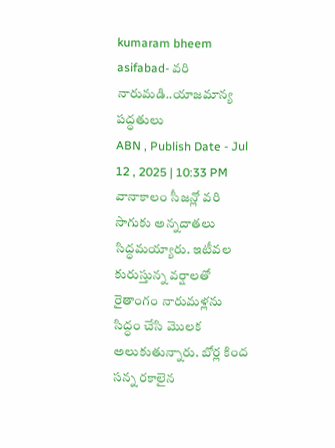kumaram bheem asifabad- వరి నారుమడి..యాజమాన్య పద్ధతులు
ABN , Publish Date - Jul 12 , 2025 | 10:33 PM
వానాకాలం సీజన్లో వరి సాగుకు అన్నదాతలు సిద్ధమయ్యారు. ఇటీవల కురుస్తున్న వర్షాలతో రైతాంగం నారుమళ్లను సిద్ధం చేసి మొలక అలుకుతున్నారు. బోర్ల కింద సన్న రకాలైన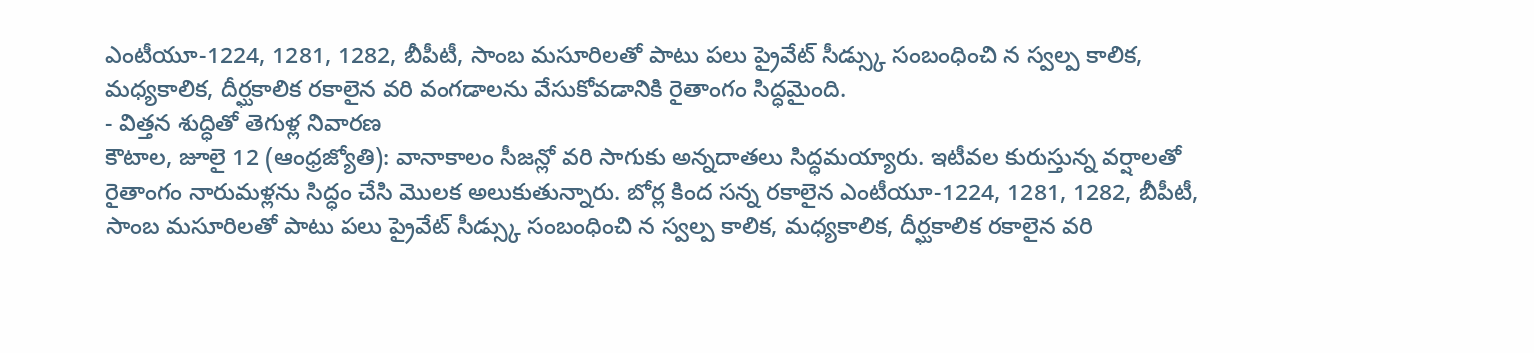ఎంటీయూ-1224, 1281, 1282, బీపీటీ, సాంబ మసూరిలతో పాటు పలు ప్రైవేట్ సీడ్స్కు సంబంధించి న స్వల్ప కాలిక, మధ్యకాలిక, దీర్ఘకాలిక రకాలైన వరి వంగడాలను వేసుకోవడానికి రైతాంగం సిద్ధమైంది.
- విత్తన శుద్ధితో తెగుళ్ల నివారణ
కౌటాల, జూలై 12 (ఆంధ్రజ్యోతి): వానాకాలం సీజన్లో వరి సాగుకు అన్నదాతలు సిద్ధమయ్యారు. ఇటీవల కురుస్తున్న వర్షాలతో రైతాంగం నారుమళ్లను సిద్ధం చేసి మొలక అలుకుతున్నారు. బోర్ల కింద సన్న రకాలైన ఎంటీయూ-1224, 1281, 1282, బీపీటీ, సాంబ మసూరిలతో పాటు పలు ప్రైవేట్ సీడ్స్కు సంబంధించి న స్వల్ప కాలిక, మధ్యకాలిక, దీర్ఘకాలిక రకాలైన వరి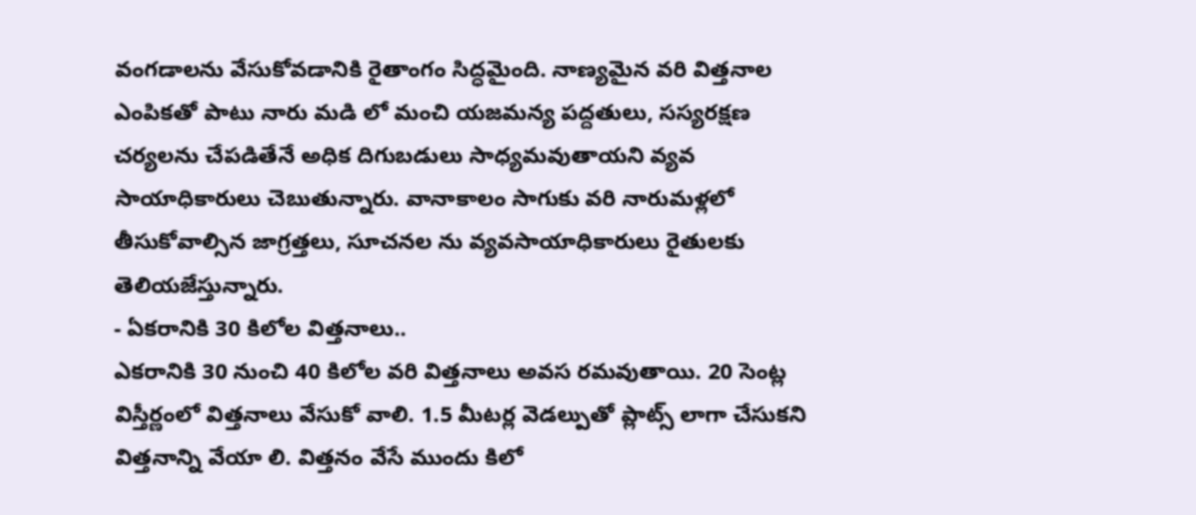వంగడాలను వేసుకోవడానికి రైతాంగం సిద్ధమైంది. నాణ్యమైన వరి విత్తనాల ఎంపికతో పాటు నారు మడి లో మంచి యజమన్య పద్దతులు, సస్యరక్షణ చర్యలను చేపడితేనే అధిక దిగుబడులు సాధ్యమవుతాయని వ్యవ సాయాధికారులు చెబుతున్నారు. వానాకాలం సాగుకు వరి నారుమళ్లలో తీసుకోవాల్సిన జాగ్రత్తలు, సూచనల ను వ్యవసాయాధికారులు రైతులకు తెలియజేస్తున్నారు.
- ఏకరానికి 30 కిలోల విత్తనాలు..
ఎకరానికి 30 నుంచి 40 కిలోల వరి విత్తనాలు అవస రమవుతాయి. 20 సెంట్ల విస్తీర్ణంలో విత్తనాలు వేసుకో వాలి. 1.5 మీటర్ల వెడల్పుతో ప్లాట్స్ లాగా చేసుకని విత్తనాన్ని వేయా లి. విత్తనం వేసే ముందు కిలో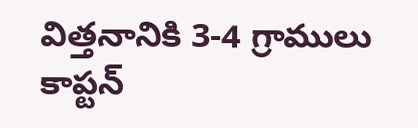విత్తనానికి 3-4 గ్రాములు కాప్టన్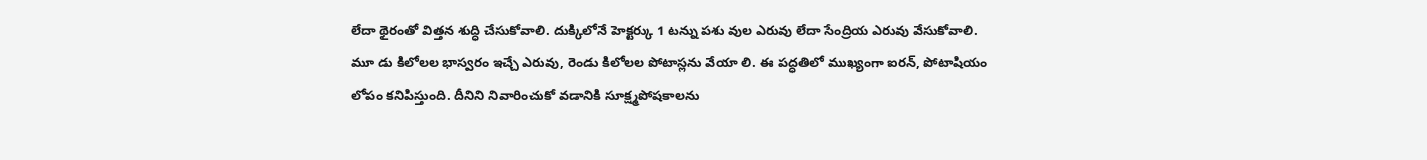లేదా థైరంతో విత్తన శుద్ధి చేసుకోవాలి. దుక్కిలోనే హెక్టర్కు 1 టన్ను పశు వుల ఎరువు లేదా సేంద్రియ ఎరువు వేసుకోవాలి. మూ డు కిలోలల భాస్వరం ఇచ్చే ఎరువు, రెండు కిలోలల పోటాస్లను వేయా లి. ఈ పద్ధతిలో ముఖ్యంగా ఐరన్, పోటాషియం లోపం కనిపిస్తుంది. దీనిని నివారించుకో వడానికి సూక్ష్మపోషకాలను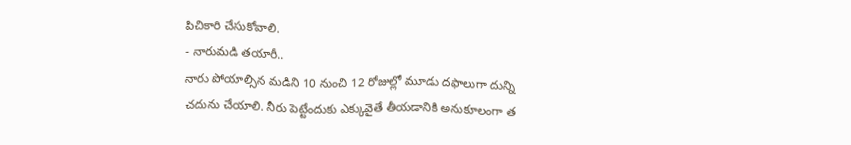పిచికారి చేసుకోవాలి.
- నారుమడి తయారీ..
నారు పోయాల్సిన మడిని 10 నుంచి 12 రోజుల్లో మూడు దఫాలుగా దున్ని చదును చేయాలి. నీరు పెట్టేందుకు ఎక్కువైతే తీయడానికి అనుకూలంగా త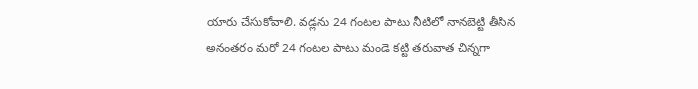యారు చేసుకోవాలి. వడ్లను 24 గంటల పాటు నీటిలో నానబెట్టి తీసిన అనంతరం మరో 24 గంటల పాటు మండె కట్టి తరువాత చిన్నగా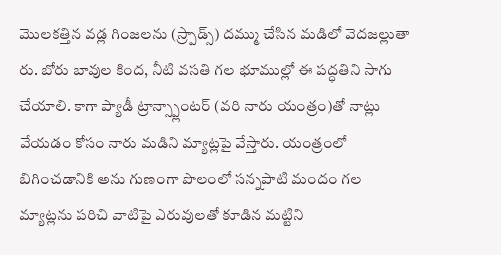మొలకత్తిన వడ్ల గింజలను (స్ర్పాడ్స్) దమ్ము చేసిన మడిలో వెదజల్లుతా రు. బోరు బావుల కింద, నీటి వసతి గల భూముల్లో ఈ పద్ధతిని సాగు చేయాలి. కాగా ప్యాడీ ట్రాన్స్ప్లాంటర్ (వరి నారు యంత్రం)తో నాట్లు వేయడం కోసం నారు మడిని మ్యాట్లపై వేస్తారు. యంత్రంలో బిగించడానికి అను గుణంగా పొలంలో సన్నపాటి మందం గల మ్యాట్లను పరిచి వాటిపై ఎరువులతో కూడిన మట్టిని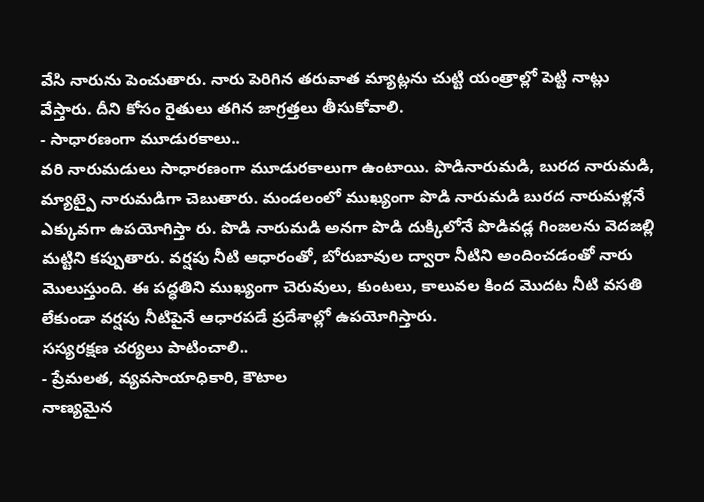వేసి నారును పెంచుతారు. నారు పెరిగిన తరువాత మ్యాట్లను చుట్టి యంత్రాల్లో పెట్టి నాట్లు వేస్తారు. దీని కోసం రైతులు తగిన జాగ్రత్తలు తీసుకోవాలి.
- సాధారణంగా మూడురకాలు..
వరి నారుమడులు సాధారణంగా మూడురకాలుగా ఉంటాయి. పొడినారుమడి, బురద నారుమడి, మ్యాట్పై నారుమడిగా చెబుతారు. మండలంలో ముఖ్యంగా పొడి నారుమడి బురద నారుమళ్లనే ఎక్కువగా ఉపయోగిస్తా రు. పొడి నారుమడి అనగా పొడి దుక్కిలోనే పొడివడ్ల గింజలను వెదజల్లి మట్టిని కప్పుతారు. వర్షపు నీటి ఆధారంతో, బోరుబావుల ద్వారా నీటిని అందించడంతో నారు మొలుస్తుంది. ఈ పద్ధతిని ముఖ్యంగా చెరువులు, కుంటలు, కాలువల కింద మొదట నీటి వసతి లేకుండా వర్షపు నీటిపైనే ఆధారపడే ప్రదేశాల్లో ఉపయోగిస్తారు.
సస్యరక్షణ చర్యలు పాటించాలి..
- ప్రేమలత, వ్యవసాయాధికారి, కౌటాల
నాణ్యమైన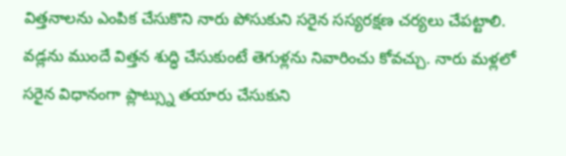విత్తనాలను ఎంపిక చేసుకొని నారు పోసుకుని సరైన సస్యరక్షణ చర్యలు చేపట్టాలి. వడ్లను ముందే విత్తన శుద్ధి చేసుకుంటే తెగుళ్లను నివారించు కోవచ్చు. నారు మళ్లలో సరైన విధానంగా ప్లాట్స్ను తయారు చేసుకుని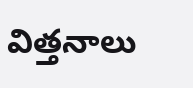విత్తనాలు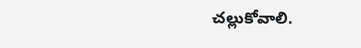చల్లుకోవాలి.